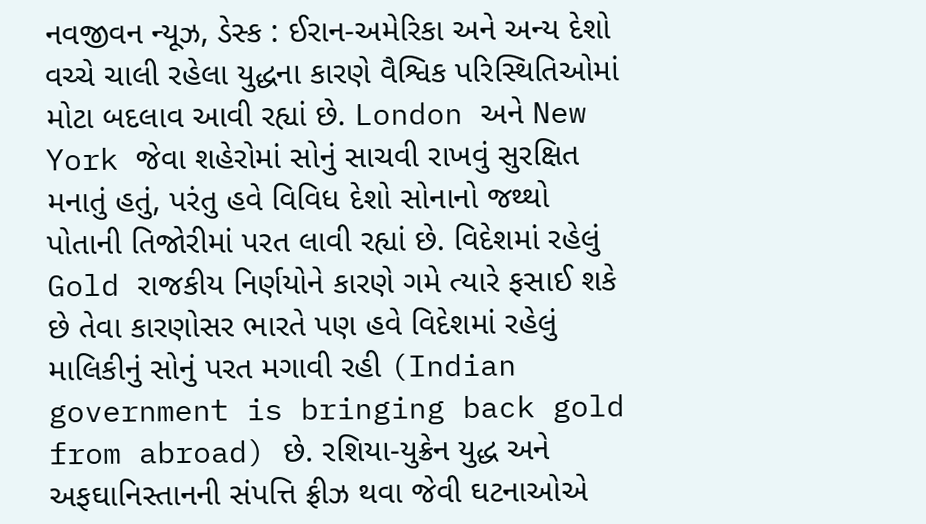નવજીવન ન્યૂઝ, ડેસ્ક : ઈરાન-અમેરિકા અને અન્ય દેશો વચ્ચે ચાલી રહેલા યુદ્ધના કારણે વૈશ્વિક પરિસ્થિતિઓમાં મોટા બદલાવ આવી રહ્યાં છે. London અને New York જેવા શહેરોમાં સોનું સાચવી રાખવું સુરક્ષિત મનાતું હતું, પરંતુ હવે વિવિધ દેશો સોનાનો જથ્થો પોતાની તિજોરીમાં પરત લાવી રહ્યાં છે. વિદેશમાં રહેલું Gold રાજકીય નિર્ણયોને કારણે ગમે ત્યારે ફસાઈ શકે છે તેવા કારણોસર ભારતે પણ હવે વિદેશમાં રહેલું માલિકીનું સોનું પરત મગાવી રહી (Indian government is bringing back gold from abroad) છે. રશિયા-યુક્રેન યુદ્ધ અને અફઘાનિસ્તાનની સંપત્તિ ફ્રીઝ થવા જેવી ઘટનાઓએ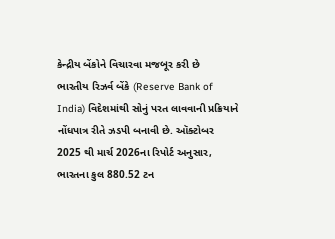કેન્દ્રીય બેંકોને વિચારવા મજબૂર કરી છે
ભારતીય રિઝર્વ બેંકે (Reserve Bank of India) વિદેશમાંથી સોનું પરત લાવવાની પ્રક્રિયાને નોંધપાત્ર રીતે ઝડપી બનાવી છે. ઑક્ટોબર 2025 થી માર્ચ 2026ના રિપોર્ટ અનુસાર, ભારતના કુલ 880.52 ટન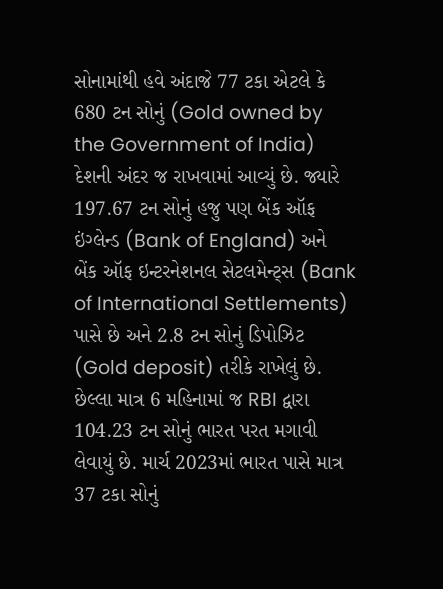સોનામાંથી હવે અંદાજે 77 ટકા એટલે કે 680 ટન સોનું (Gold owned by the Government of India) દેશની અંદર જ રાખવામાં આવ્યું છે. જ્યારે 197.67 ટન સોનું હજુ પણ બેંક ઑફ ઇંગ્લેન્ડ (Bank of England) અને બેંક ઑફ ઇન્ટરનેશનલ સેટલમેન્ટ્સ (Bank of International Settlements) પાસે છે અને 2.8 ટન સોનું ડિપોઝિટ (Gold deposit) તરીકે રાખેલું છે. છેલ્લા માત્ર 6 મહિનામાં જ RBI દ્વારા 104.23 ટન સોનું ભારત પરત મગાવી લેવાયું છે. માર્ચ 2023માં ભારત પાસે માત્ર 37 ટકા સોનું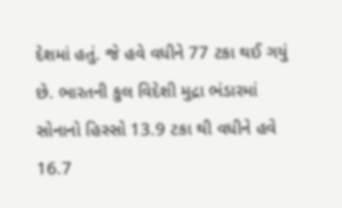દેશમાં હતું. જે હવે વધીને 77 ટકા થઈ ગયું છે. ભારતની કુલ વિદેશી મુદ્રા ભંડારમાં સોનાનો હિસ્સો 13.9 ટકા થી વધીને હવે 16.7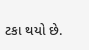ટકા થયો છે.